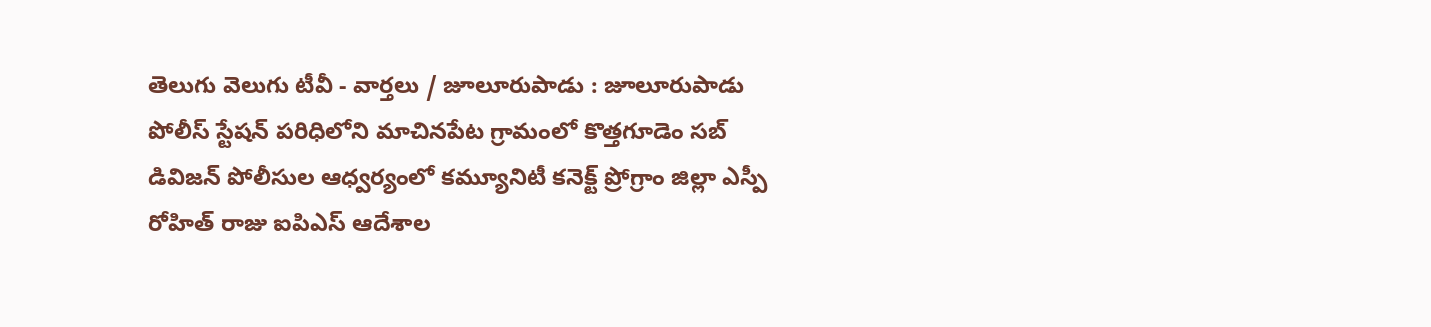తెలుగు వెలుగు టీవీ - వార్తలు / జూలూరుపాడు : జూలూరుపాడు పోలీస్ స్టేషన్ పరిధిలోని మాచినపేట గ్రామంలో కొత్తగూడెం సబ్ డివిజన్ పోలీసుల ఆధ్వర్యంలో కమ్యూనిటీ కనెక్ట్ ప్రోగ్రాం జిల్లా ఎస్పీ రోహిత్ రాజు ఐపిఎస్ ఆదేశాల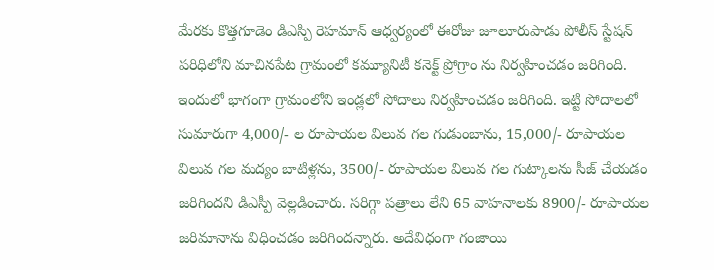మేరకు కొత్తగూడెం డిఎస్పి రెహమాన్ ఆధ్వర్యంలో ఈరోజు జూలూరుపాడు పోలీస్ స్టేషన్ పరిధిలోని మాచినపేట గ్రామంలో కమ్యూనిటీ కనెక్ట్ ప్రోగ్రాం ను నిర్వహించడం జరిగింది. ఇందులో భాగంగా గ్రామంలోని ఇండ్లలో సోదాలు నిర్వహించడం జరిగింది. ఇట్టి సోదాలలో సుమారుగా 4,000/- ల రూపాయల విలువ గల గుడుంబాను, 15,000/- రూపాయల విలువ గల మద్యం బాటిళ్లను, 3500/- రూపాయల విలువ గల గుట్కాలను సీజ్ చేయడం జరిగిందని డిఎస్పీ వెల్లడించారు. సరిగ్గా పత్రాలు లేని 65 వాహనాలకు 8900/- రూపాయల జరిమానాను విధించడం జరిగిందన్నారు. అదేవిధంగా గంజాయి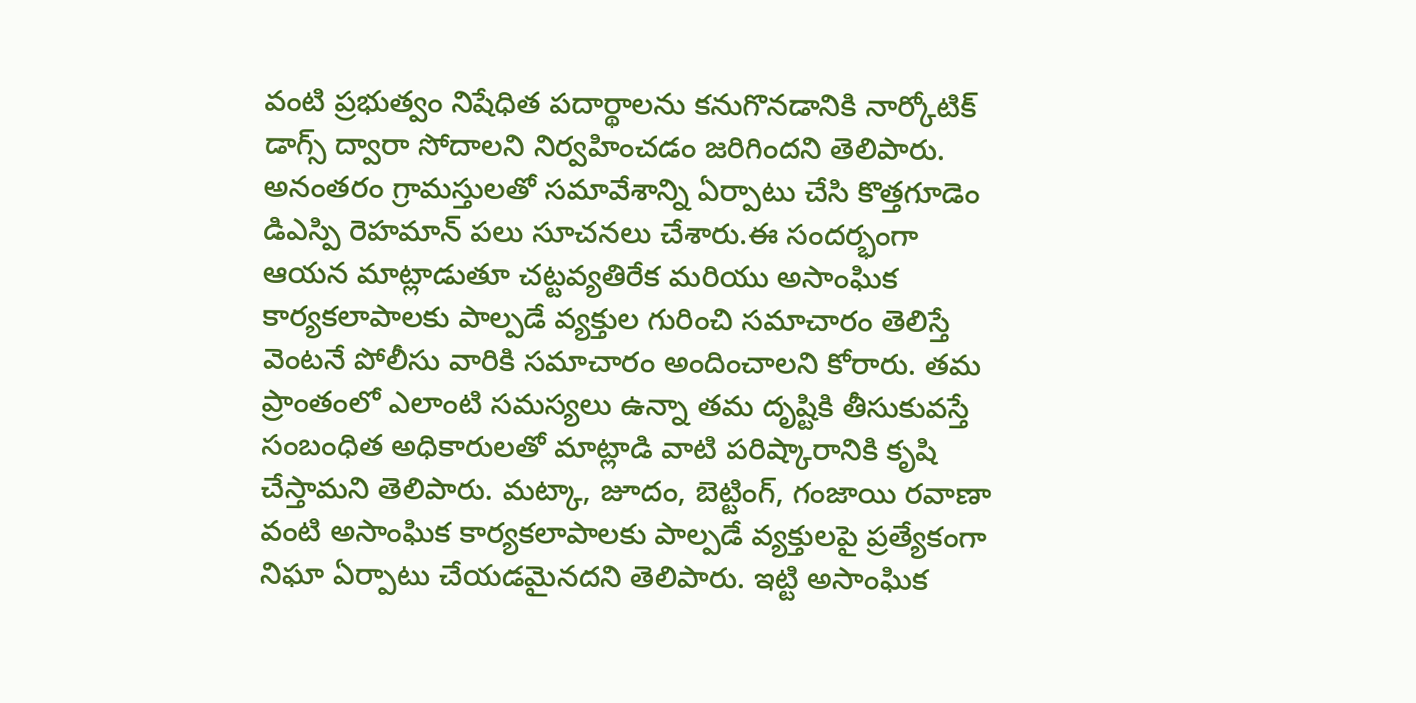వంటి ప్రభుత్వం నిషేధిత పదార్థాలను కనుగొనడానికి నార్కోటిక్ డాగ్స్ ద్వారా సోదాలని నిర్వహించడం జరిగిందని తెలిపారు. అనంతరం గ్రామస్తులతో సమావేశాన్ని ఏర్పాటు చేసి కొత్తగూడెం డిఎస్పి రెహమాన్ పలు సూచనలు చేశారు.ఈ సందర్భంగా ఆయన మాట్లాడుతూ చట్టవ్యతిరేక మరియు అసాంఘిక కార్యకలాపాలకు పాల్పడే వ్యక్తుల గురించి సమాచారం తెలిస్తే వెంటనే పోలీసు వారికి సమాచారం అందించాలని కోరారు. తమ ప్రాంతంలో ఎలాంటి సమస్యలు ఉన్నా తమ దృష్టికి తీసుకువస్తే సంబంధిత అధికారులతో మాట్లాడి వాటి పరిష్కారానికి కృషి చేస్తామని తెలిపారు. మట్కా, జూదం, బెట్టింగ్, గంజాయి రవాణా వంటి అసాంఘిక కార్యకలాపాలకు పాల్పడే వ్యక్తులపై ప్రత్యేకంగా నిఘా ఏర్పాటు చేయడమైనదని తెలిపారు. ఇట్టి అసాంఘిక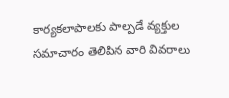కార్యకలాపాలకు పాల్పడే వ్యక్తుల సమాచారం తెలిపిన వారి వివరాలు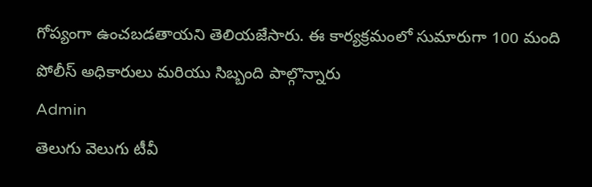గోప్యంగా ఉంచబడతాయని తెలియజేసారు. ఈ కార్యక్రమంలో సుమారుగా 100 మంది పోలీస్ అధికారులు మరియు సిబ్బంది పాల్గొన్నారు
Admin
తెలుగు వెలుగు టీవీ